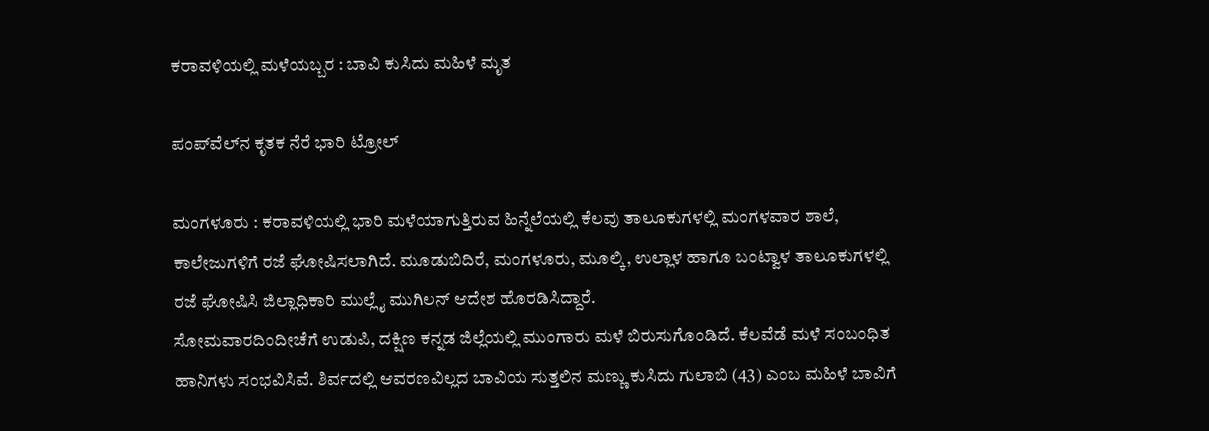ಕರಾವಳಿಯಲ್ಲಿ ಮಳೆಯಬ್ಬರ : ಬಾವಿ ಕುಸಿದು ಮಹಿಳೆ ಮೃತ

ಪಂಪ್‌ವೆಲ್‌ನ ಕೃತಕ ನೆರೆ ಭಾರಿ ಟ್ರೋಲ್‌

ಮಂಗಳೂರು : ಕರಾವಳಿಯಲ್ಲಿ ಭಾರಿ ಮಳೆಯಾಗುತ್ತಿರುವ ಹಿನ್ನೆಲೆಯಲ್ಲಿ ಕೆಲವು ತಾಲೂಕುಗಳಲ್ಲಿ ಮಂಗಳವಾರ ಶಾಲೆ, ಕಾಲೇಜುಗಳಿಗೆ ರಜೆ ಘೋಷಿಸಲಾಗಿದೆ. ಮೂಡುಬಿದಿರೆ, ಮಂಗಳೂರು, ಮೂಲ್ಕಿ, ಉಲ್ಲಾಳ ಹಾಗೂ ಬಂಟ್ವಾಳ ತಾಲೂಕುಗಳಲ್ಲಿ ರಜೆ ಘೋಷಿಸಿ ಜಿಲ್ಲಾಧಿಕಾರಿ ಮುಲ್ಲೈ ಮುಗಿಲನ್‌ ಆದೇಶ ಹೊರಡಿಸಿದ್ದಾರೆ.
ಸೋಮವಾರದಿಂದೀಚೆಗೆ ಉಡುಪಿ, ದಕ್ಷಿಣ ಕನ್ನಡ ಜಿಲ್ಲೆಯಲ್ಲಿ ಮುಂಗಾರು ಮಳೆ ಬಿರುಸುಗೊಂಡಿದೆ. ಕೆಲವೆಡೆ ಮಳೆ ಸಂಬಂಧಿತ ಹಾನಿಗಳು ಸಂಭವಿಸಿವೆ. ಶಿರ್ವದಲ್ಲಿ ಆವರಣವಿಲ್ಲದ ಬಾವಿಯ ಸುತ್ತಲಿನ ಮಣ್ಣು ಕುಸಿದು ಗುಲಾಬಿ (43) ಎಂಬ ಮಹಿಳೆ ಬಾವಿಗೆ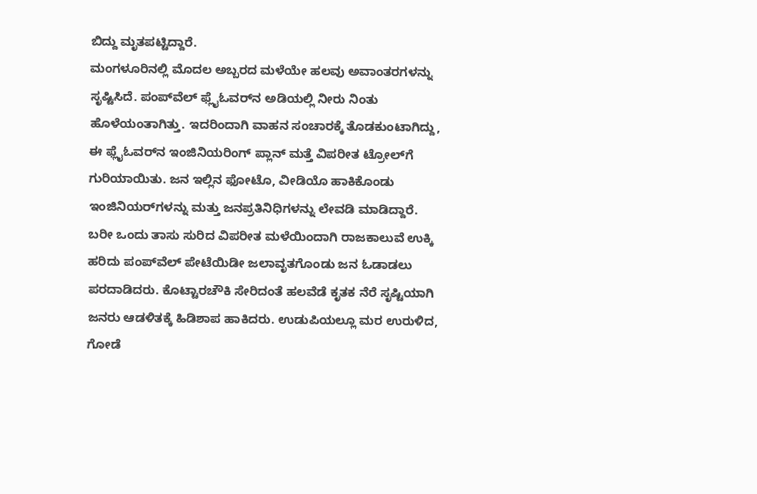ಬಿದ್ದು ಮೃತಪಟ್ಟಿದ್ದಾರೆ.
ಮಂಗಳೂರಿನಲ್ಲಿ ಮೊದಲ ಅಬ್ಬರದ ಮಳೆಯೇ ಹಲವು ಅವಾಂತರಗಳನ್ನು ಸೃಷ್ಟಿಸಿದೆ. ಪಂಪ್‌ವೆಲ್‌ ಫ್ಲೈಓವರ್‌ನ ಅಡಿಯಲ್ಲಿ ನೀರು ನಿಂತು ಹೊಳೆಯಂತಾಗಿತ್ತು. ಇದರಿಂದಾಗಿ ವಾಹನ ಸಂಚಾರಕ್ಕೆ ತೊಡಕುಂಟಾಗಿದ್ದು, ಈ ಫ್ಲೈಓವರ್‌ನ ಇಂಜಿನಿಯರಿಂಗ್‌ ಪ್ಲಾನ್‌ ಮತ್ತೆ ವಿಪರೀತ ಟ್ರೋಲ್‌ಗೆ ಗುರಿಯಾಯಿತು. ಜನ ಇಲ್ಲಿನ ಫೋಟೊ, ವೀಡಿಯೊ ಹಾಕಿಕೊಂಡು ಇಂಜಿನಿಯರ್‌ಗಳನ್ನು ಮತ್ತು ಜನಪ್ರತಿನಿಧಿಗಳನ್ನು ಲೇವಡಿ ಮಾಡಿದ್ದಾರೆ.
ಬರೀ ಒಂದು ತಾಸು ಸುರಿದ ವಿಪರೀತ ಮಳೆಯಿಂದಾಗಿ ರಾಜಕಾಲುವೆ ಉಕ್ಕಿ ಹರಿದು ಪಂಪ್‌ವೆಲ್‌ ಪೇಟೆಯಿಡೀ ಜಲಾವೃತಗೊಂಡು ಜನ ಓಡಾಡಲು ಪರದಾಡಿದರು. ಕೊಟ್ಟಾರಚೌಕಿ ಸೇರಿದಂತೆ ಹಲವೆಡೆ ಕೃತಕ ನೆರೆ ಸೃಷ್ಟಿಯಾಗಿ ಜನರು ಆಡಳಿತಕ್ಕೆ ಹಿಡಿಶಾಪ ಹಾಕಿದರು. ಉಡುಪಿಯಲ್ಲೂ ಮರ ಉರುಳಿದ, ಗೋಡೆ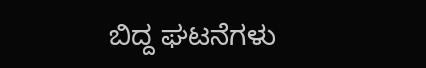ಬಿದ್ದ ಘಟನೆಗಳು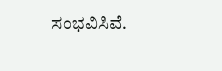ಸಂಭವಿಸಿವೆ.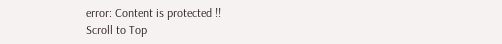error: Content is protected !!
Scroll to Top